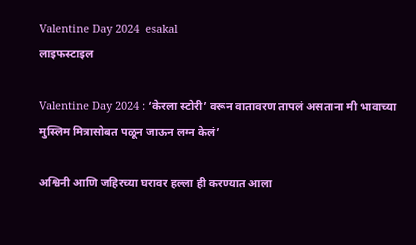Valentine Day 2024  esakal
लाइफस्टाइल

Valentine Day 2024 : ‘केरला स्टोरी’ वरून वातावरण तापलं असताना मी भावाच्या मुस्लिम मित्रासोबत पळून जाऊन लग्न केलं’

अश्विनी आणि जहिरच्या घरावर हल्ला ही करण्यात आला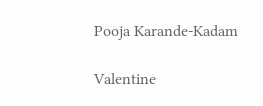Pooja Karande-Kadam

Valentine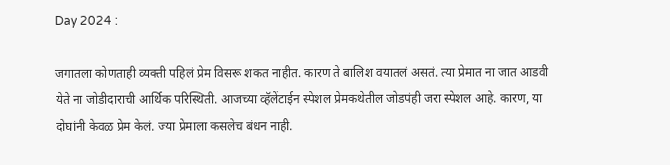Day 2024 :

जगातला कोणताही व्यक्ती पहिलं प्रेम विसरू शकत नाहीत. कारण ते बालिश वयातलं असतं. त्या प्रेमात ना जात आडवी येते ना जोडीदाराची आर्थिक परिस्थिती. आजच्या व्हॅलेंटाईन स्पेशल प्रेमकथेतील जोडपंही जरा स्पेशल आहे. कारण, या दोघांनी केवळ प्रेम केलं. ज्या प्रेमाला कसलेच बंधन नाही.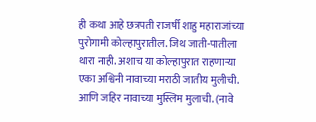ही कथा आहे छत्रपती राजर्षी शाहु महाराजांच्या पुरोगामी कोल्हापुरातील. जिथ जाती-पातीला थारा नाही. अशाच या कोल्हापुरात राहणाऱ्या एका अश्विनी नावाच्या मराठी जातीय मुलीची. आणि जहिर नावाच्या मुस्लिम मुलाची. (नावे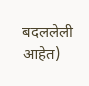बदललेली आहेत)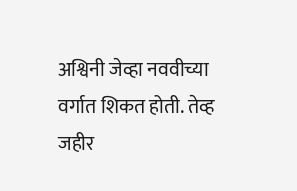अश्विनी जेव्हा नववीच्या वर्गात शिकत होती. तेव्ह जहीर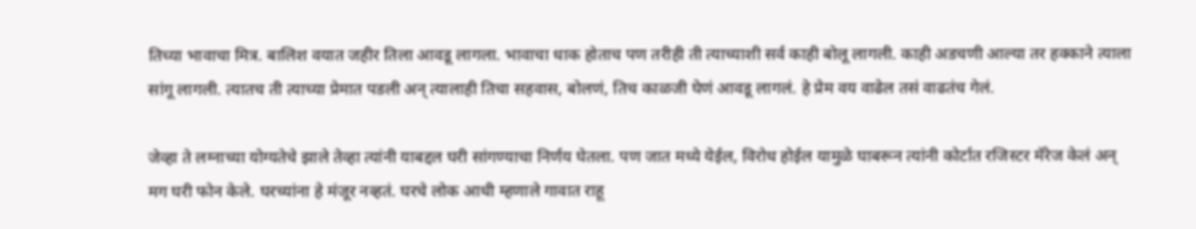तिच्या भावाचा मित्र. बालिश वयात जहीर तिला आवडू लागला. भावाचा धाक होताच पण तरीही ती त्याच्याशी सर्व काही बोलू लागली. काही अडचणी आल्या तर हक्काने त्याला सांगू लागली. त्यातच ती त्याच्या प्रेमात पडली अन् त्यालाही तिचा सहवास, बोलणं, तिच काळजी घेणं आवडू लागलं. हे प्रेम वय वाढेल तसं वाढतंच गेलं.

जेव्हा ते लग्नाच्या योग्यतेचे झाले तेव्हा त्यांनी याबद्दल घरी सांगण्याचा निर्णय घेतला. पण जात मध्ये येईल, विरोध होईल यामुळे घाबरून त्यांनी कोर्टात रजिस्टर मॅरेज केलं अन् मग घरी फोन केले. घरच्यांना हे मंजूर नव्हतं. घरचे लोक आधी म्हणाले गावात राहू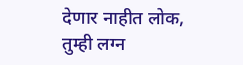देणार नाहीत लोक, तुम्ही लग्न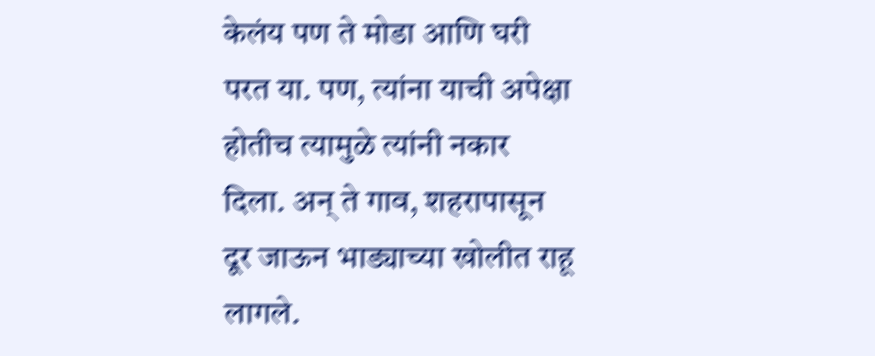केलंय पण ते मोडा आणि घरी परत या. पण, त्यांना याची अपेक्षा होतीच त्यामुळे त्यांनी नकार दिला. अन् ते गाव, शहरापासून दूर जाऊन भाड्याच्या खोलीत राहू लागले.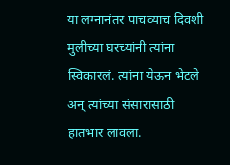या लग्नानंतर पाचव्याच दिवशी मुलीच्या घरच्यांनी त्यांना स्विकारलं. त्यांना येऊन भेटले अन् त्यांच्या संसारासाठी हातभार लावला.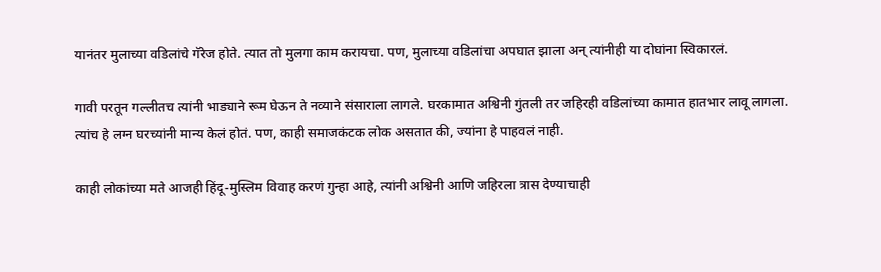यानंतर मुलाच्या वडिलांचे गॅरेज होते. त्यात तो मुलगा काम करायचा. पण, मुलाच्या वडिलांचा अपघात झाला अन् त्यांनीही या दोघांना स्विकारलं.

गावी परतून गल्लीतच त्यांनी भाड्याने रूम घेऊन ते नव्याने संसाराला लागले. घरकामात अश्विनी गुंतली तर जहिरही वडिलांच्या कामात हातभार लावू लागला. त्यांच हे लग्न घरच्यांनी मान्य केलं होतं. पण, काही समाजकंटक लोक असतात की, ज्यांना हे पाहवलं नाही.

काही लोकांच्या मते आजही हिंदू-मुस्लिम विवाह करणं गुन्हा आहे, त्यांनी अश्विनी आणि जहिरला त्रास देण्याचाही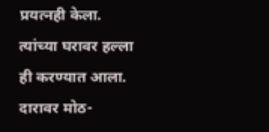प्रयत्नही केला. त्यांच्या घरावर हल्ला ही करण्यात आला. दारावर मोठ-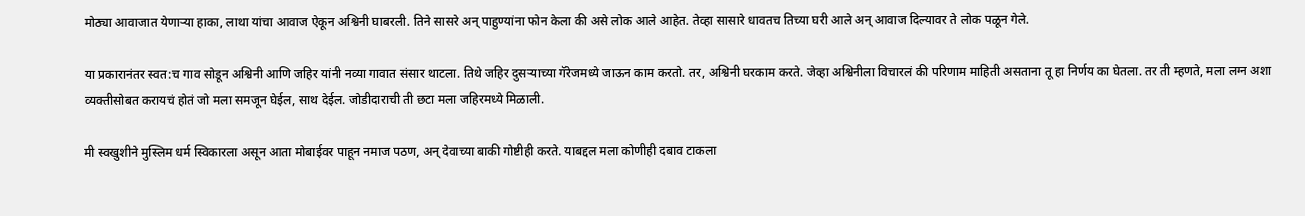मोठ्या आवाजात येणाऱ्या हाका, लाथा यांचा आवाज ऐकून अश्विनी घाबरली. तिने सासरे अन् पाहुण्यांना फोन केला की असे लोक आले आहेत. तेव्हा सासारे धावतच तिच्या घरी आले अन् आवाज दिल्यावर ते लोक पळून गेले.

या प्रकारानंतर स्वत:च गाव सोडून अश्विनी आणि जहिर यांनी नव्या गावात संसार थाटला. तिथे जहिर दुसऱ्याच्या गॅरेजमध्ये जाऊन काम करतो. तर, अश्विनी घरकाम करते. जेव्हा अश्विनीला विचारलं की परिणाम माहिती असताना तू हा निर्णय का घेतला. तर ती म्हणते, मला लग्न अशा व्यक्तीसोबत करायचं होतं जो मला समजून घेईल, साथ देईल. जोडीदाराची ती छटा मला जहिरमध्ये मिळाली.

मी स्वखुशीने मुस्लिम धर्म स्विकारला असून आता मोबाईवर पाहून नमाज पठण, अन् देवाच्या बाकी गोष्टीही करते. याबद्दल मला कोणीही दबाव टाकला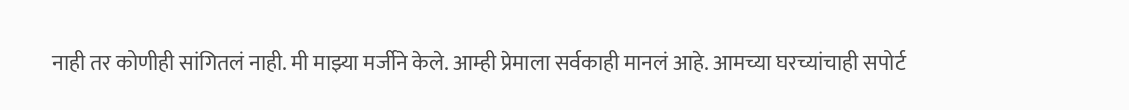नाही तर कोणीही सांगितलं नाही. मी माझ्या मर्जीने केले. आम्ही प्रेमाला सर्वकाही मानलं आहे. आमच्या घरच्यांचाही सपोर्ट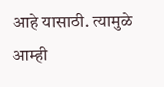आहे यासाठी. त्यामुळे आम्ही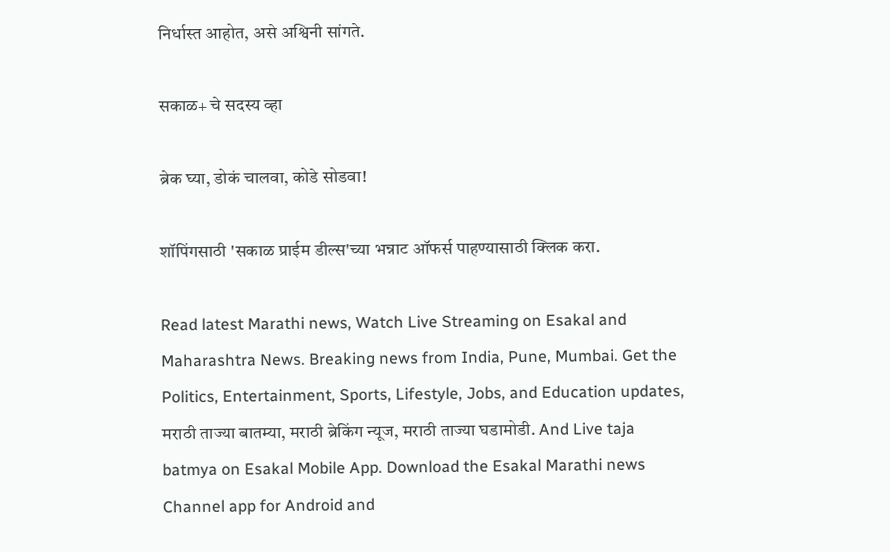निर्धास्त आहोत, असे अश्विनी सांगते.

सकाळ+ चे सदस्य व्हा

ब्रेक घ्या, डोकं चालवा, कोडे सोडवा!

शॉपिंगसाठी 'सकाळ प्राईम डील्स'च्या भन्नाट ऑफर्स पाहण्यासाठी क्लिक करा.

Read latest Marathi news, Watch Live Streaming on Esakal and Maharashtra News. Breaking news from India, Pune, Mumbai. Get the Politics, Entertainment, Sports, Lifestyle, Jobs, and Education updates, मराठी ताज्या बातम्या, मराठी ब्रेकिंग न्यूज, मराठी ताज्या घडामोडी. And Live taja batmya on Esakal Mobile App. Download the Esakal Marathi news Channel app for Android and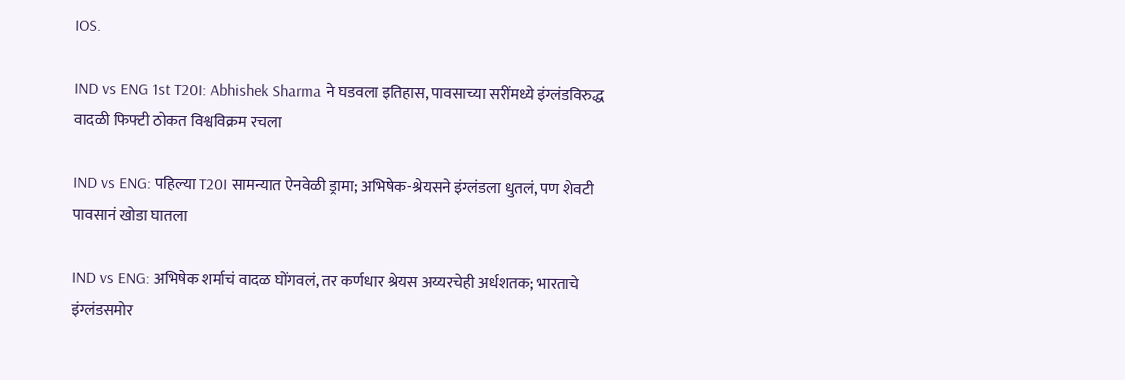IOS.

IND vs ENG 1st T20I: Abhishek Sharma ने घडवला इतिहास, पावसाच्या सरींमध्ये इंग्लंडविरुद्ध वादळी फिफ्टी ठोकत विश्वविक्रम रचला

IND vs ENG: पहिल्या T20I सामन्यात ऐनवेळी ड्रामा; अभिषेक-श्रेयसने इंग्लंडला धुतलं, पण शेवटी पावसानं खोडा घातला

IND vs ENG: अभिषेक शर्माचं वादळ घोंगवलं, तर कर्णधार श्रेयस अय्यरचेही अर्धशतक; भारताचे इंग्लंडसमोर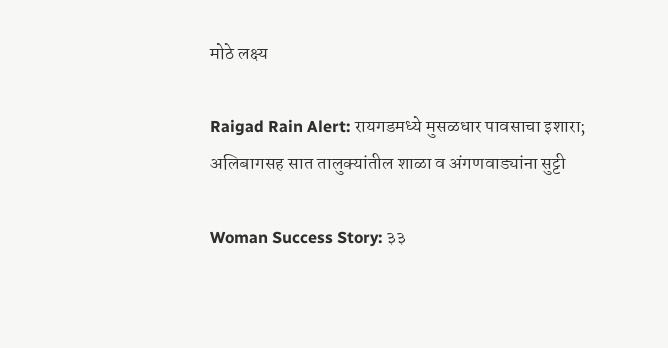मोठे लक्ष्य

Raigad Rain Alert: रायगडमध्ये मुसळधार पावसाचा इशारा; अलिबागसह सात तालुक्यांतील शाळा व अंगणवाड्यांना सुट्टी

Woman Success Story: ३३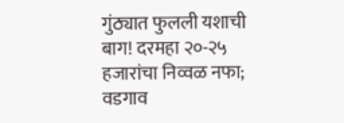गुंठ्यात फुलली यशाची बाग! दरमहा २०-२५ हजारांचा निव्वळ नफा; वडगाव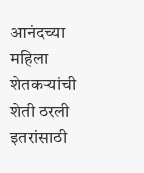आनंदच्या महिला शेतकऱ्यांची शेती ठरली इतरांसाठी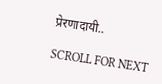प्रेरणादायी..

SCROLL FOR NEXT